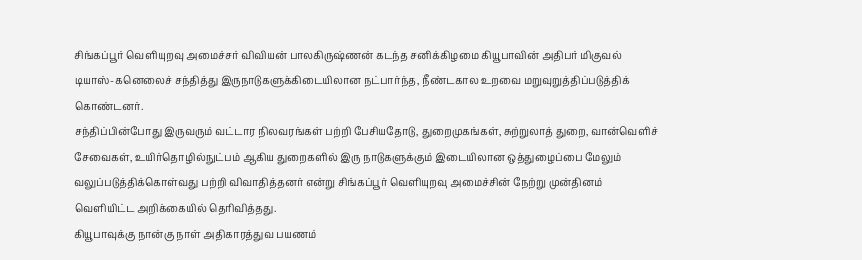சிங்கப்பூர் வெளியுறவு அமைச்சர் விவியன் பாலகிருஷ்ணன் கடந்த சனிக்கிழமை கியூபாவின் அதிபர் மிகுவல் டியாஸ்-கனெலைச் சந்தித்து இருநாடுகளுக்கிடையிலான நட்பார்ந்த, நீண்டகால உறவை மறுவுறுத்திப்படுத்திக் கொண்டனர்.
சந்திப்பின்போது இருவரும் வட்டார நிலவரங்கள் பற்றி பேசியதோடு, துறைமுகங்கள், சுற்றுலாத் துறை, வான்வெளிச் சேவைகள், உயிர்தொழில்நுட்பம் ஆகிய துறைகளில் இரு நாடுகளுக்கும் இடையிலான ஒத்துழைப்பை மேலும் வலுப்படுத்திக்கொள்வது பற்றி விவாதித்தனர் என்று சிங்கப்பூர் வெளியுறவு அமைச்சின் நேற்று முன்தினம் வெளியிட்ட அறிக்கையில் தெரிவித்தது.
கியூபாவுக்கு நான்கு நாள் அதிகாரத்துவ பயணம்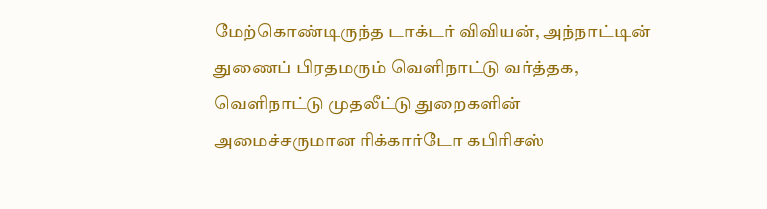மேற்கொண்டிருந்த டாக்டர் விவியன், அந்நாட்டின் துணைப் பிரதமரும் வெளிநாட்டு வர்த்தக, வெளிநாட்டு முதலீட்டு துறைகளின் அமைச்சருமான ரிக்கார்டோ கபிரிசஸ்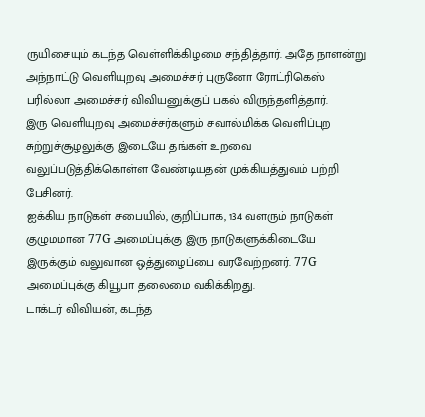ருயிசையும் கடந்த வெள்ளிக்கிழமை சந்தித்தார். அதே நாளன்று அந்நாட்டு வெளியுறவு அமைச்சர் புருனோ ரோட்ரிகெஸ் பரில்லா அமைச்சர் விவியனுக்குப் பகல் விருந்தளித்தார்.
இரு வெளியுறவு அமைச்சர்களும் சவால்மிக்க வெளிப்புற சுற்றுச்சூழலுக்கு இடையே தங்கள் உறவை வலுப்படுத்திக்கொள்ள வேண்டியதன் முக்கியத்துவம் பற்றி பேசினர்.
ஐக்கிய நாடுகள் சபையில், குறிப்பாக, 134 வளரும் நாடுகள் குழுமமான 77G அமைப்புக்கு இரு நாடுகளுக்கிடையே இருக்கும் வலுவான ஒத்துழைப்பை வரவேற்றனர். 77G அமைப்புக்கு கியூபா தலைமை வகிக்கிறது.
டாக்டர் விவியன், கடந்த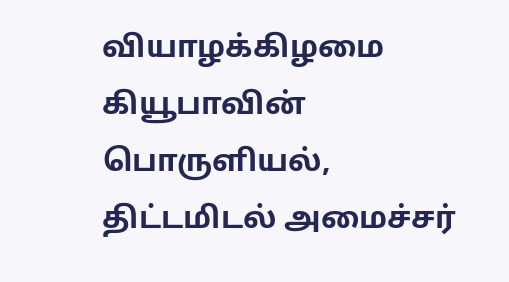வியாழக்கிழமை கியூபாவின் பொருளியல், திட்டமிடல் அமைச்சர்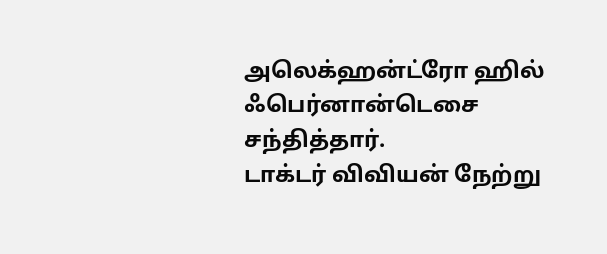அலெக்ஹன்ட்ரோ ஹில் ஃபெர்னான்டெசை சந்தித்தார்.
டாக்டர் விவியன் நேற்று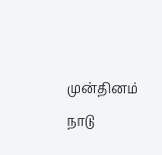முன்தினம் நாடு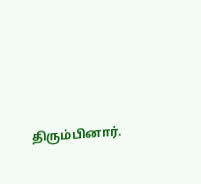திரும்பினார்.